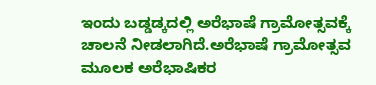ಇಂದು ಬಡ್ಡಡ್ಕದಲ್ಲಿ ಅರೆಭಾಷೆ ಗ್ರಾಮೋತ್ಸವಕ್ಕೆ ಚಾಲನೆ ನೀಡಲಾಗಿದೆ.ಅರೆಭಾಷೆ ಗ್ರಾಮೋತ್ಸವ ಮೂಲಕ ಅರೆಭಾಷಿಕರ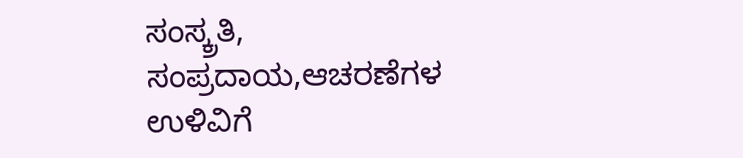ಸಂಸ್ಕ್ರತಿ, ಸಂಪ್ರದಾಯ,ಆಚರಣೆಗಳ ಉಳಿವಿಗೆ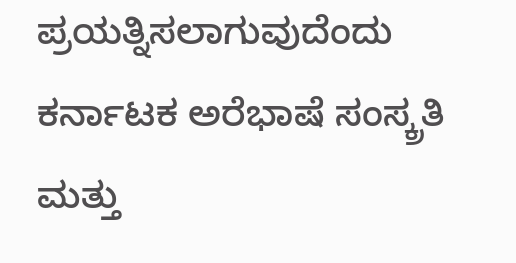ಪ್ರಯತ್ನಿಸಲಾಗುವುದೆಂದು ಕರ್ನಾಟಕ ಅರೆಭಾಷೆ ಸಂಸ್ಕ್ರತಿ ಮತ್ತು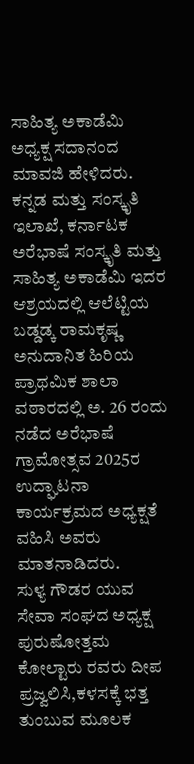ಸಾಹಿತ್ಯ ಅಕಾಡೆಮಿ ಅಧ್ಯಕ್ಷ ಸದಾನಂದ ಮಾವಜಿ ಹೇಳಿದರು.
ಕನ್ನಡ ಮತ್ತು ಸಂಸ್ಕೃತಿ ಇಲಾಖೆ, ಕರ್ನಾಟಕ ಅರೆಭಾಷೆ ಸಂಸ್ಕೃತಿ ಮತ್ತು ಸಾಹಿತ್ಯ ಅಕಾಡೆಮಿ ಇದರ ಆಶ್ರಯದಲ್ಲಿ ಆಲೆಟ್ಟಿಯ ಬಡ್ಡಡ್ಕ ರಾಮಕೃಷ್ಣ ಅನುದಾನಿತ ಹಿರಿಯ ಪ್ರಾಥಮಿಕ ಶಾಲಾ ವಠಾರದಲ್ಲಿ ಅ. 26 ರಂದು ನಡೆದ ಅರೆಭಾಷೆ ಗ್ರಾಮೋತ್ಸವ 2025ರ ಉದ್ಘಾಟನಾ ಕಾರ್ಯಕ್ರಮದ ಅಧ್ಯಕ್ಷತೆ ವಹಿಸಿ ಅವರು ಮಾತನಾಡಿದರು.
ಸುಳ್ಯ ಗೌಡರ ಯುವ ಸೇವಾ ಸಂಘದ ಅಧ್ಯಕ್ಷ ಪುರುಷೋತ್ತಮ ಕೋಲ್ಟಾರು ರವರು ದೀಪ ಪ್ರಜ್ವಲಿಸಿ,ಕಳಸಕ್ಕೆ ಭತ್ತ ತುಂಬುವ ಮೂಲಕ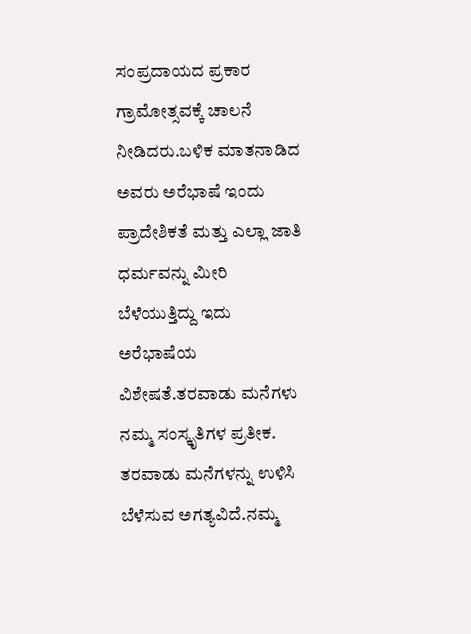ಸಂಪ್ರದಾಯದ ಪ್ರಕಾರ ಗ್ರಾಮೋತ್ಸವಕ್ಕೆ ಚಾಲನೆ ನೀಡಿದರು.ಬಳಿಕ ಮಾತನಾಡಿದ
ಅವರು ಅರೆಭಾಷೆ ಇಂದು ಪ್ರಾದೇಶಿಕತೆ ಮತ್ತು ಎಲ್ಲಾ ಜಾತಿ ಧರ್ಮವನ್ನು ಮೀರಿ ಬೆಳೆಯುತ್ತಿದ್ದು ಇದು ಅರೆಭಾಷೆಯ ವಿಶೇಷತೆ.ತರವಾಡು ಮನೆಗಳು ನಮ್ಮ ಸಂಸ್ಕೃತಿಗಳ ಪ್ರತೀಕ. ತರವಾಡು ಮನೆಗಳನ್ನು ಉಳಿಸಿ ಬೆಳೆಸುವ ಅಗತ್ಯವಿದೆ.ನಮ್ಮ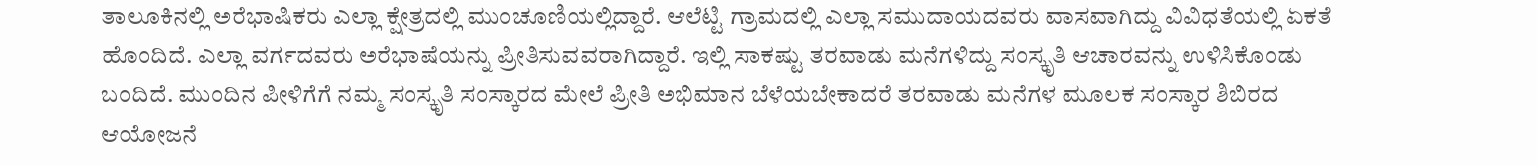ತಾಲೂಕಿನಲ್ಲಿ ಅರೆಭಾಷಿಕರು ಎಲ್ಲಾ ಕ್ಷೇತ್ರದಲ್ಲಿ ಮುಂಚೂಣಿಯಲ್ಲಿದ್ದಾರೆ. ಆಲೆಟ್ಟಿ ಗ್ರಾಮದಲ್ಲಿ ಎಲ್ಲಾ ಸಮುದಾಯದವರು ವಾಸವಾಗಿದ್ದು ವಿವಿಧತೆಯಲ್ಲಿ ಏಕತೆ ಹೊಂದಿದೆ. ಎಲ್ಲಾ ವರ್ಗದವರು ಅರೆಭಾಷೆಯನ್ನು ಪ್ರೀತಿಸುವವರಾಗಿದ್ದಾರೆ. ಇಲ್ಲಿ ಸಾಕಷ್ಟು ತರವಾಡು ಮನೆಗಳಿದ್ದು ಸಂಸ್ಕೃತಿ ಆಚಾರವನ್ನು ಉಳಿಸಿಕೊಂಡು ಬಂದಿದೆ. ಮುಂದಿನ ಪೀಳಿಗೆಗೆ ನಮ್ಮ ಸಂಸ್ಕೃತಿ ಸಂಸ್ಕಾರದ ಮೇಲೆ ಪ್ರೀತಿ ಅಭಿಮಾನ ಬೆಳೆಯಬೇಕಾದರೆ ತರವಾಡು ಮನೆಗಳ ಮೂಲಕ ಸಂಸ್ಕಾರ ಶಿಬಿರದ ಆಯೋಜನೆ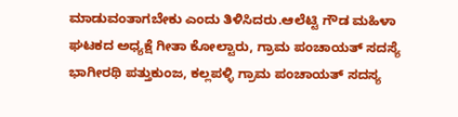ಮಾಡುವಂತಾಗಬೇಕು ಎಂದು ತಿಳಿಸಿದರು.ಆಲೆಟ್ಟಿ ಗೌಡ ಮಹಿಳಾ ಘಟಕದ ಅಧ್ಯಕ್ಷೆ ಗೀತಾ ಕೋಲ್ಟಾರು, ಗ್ರಾಮ ಪಂಚಾಯತ್ ಸದಸ್ಯೆ ಭಾಗೀರಥಿ ಪತ್ತುಕುಂಜ, ಕಲ್ಲಪಳ್ಳಿ ಗ್ರಾಮ ಪಂಚಾಯತ್ ಸದಸ್ಯ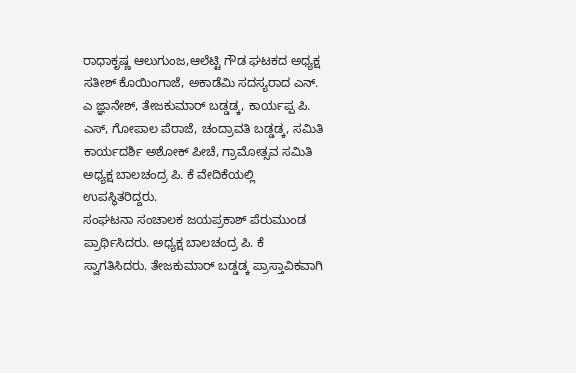ರಾಧಾಕೃಷ್ಣ ಆಲುಗುಂಜ,ಆಲೆಟ್ಟಿ ಗೌಡ ಘಟಕದ ಅಧ್ಯಕ್ಷ ಸತೀಶ್ ಕೊಯಿಂಗಾಜೆ, ಅಕಾಡೆಮಿ ಸದಸ್ಯರಾದ ಎನ್. ಎ ಜ್ಞಾನೇಶ್, ತೇಜಕುಮಾರ್ ಬಡ್ಡಡ್ಕ, ಕಾರ್ಯಪ್ಪ ಪಿ. ಎಸ್, ಗೋಪಾಲ ಪೆರಾಜೆ, ಚಂದ್ರಾವತಿ ಬಡ್ಡಡ್ಕ, ಸಮಿತಿ ಕಾರ್ಯದರ್ಶಿ ಅಶೋಕ್ ಪೀಚೆ, ಗ್ರಾಮೋತ್ಸವ ಸಮಿತಿ ಅಧ್ಯಕ್ಷ ಬಾಲಚಂದ್ರ ಪಿ. ಕೆ ವೇದಿಕೆಯಲ್ಲಿ ಉಪಸ್ಥಿತರಿದ್ದರು.
ಸಂಘಟನಾ ಸಂಚಾಲಕ ಜಯಪ್ರಕಾಶ್ ಪೆರುಮುಂಡ ಪ್ರಾರ್ಥಿಸಿದರು. ಅಧ್ಯಕ್ಷ ಬಾಲಚಂದ್ರ ಪಿ. ಕೆ ಸ್ವಾಗತಿಸಿದರು. ತೇಜಕುಮಾರ್ ಬಡ್ಡಡ್ಕ ಪ್ರಾಸ್ತಾವಿಕವಾಗಿ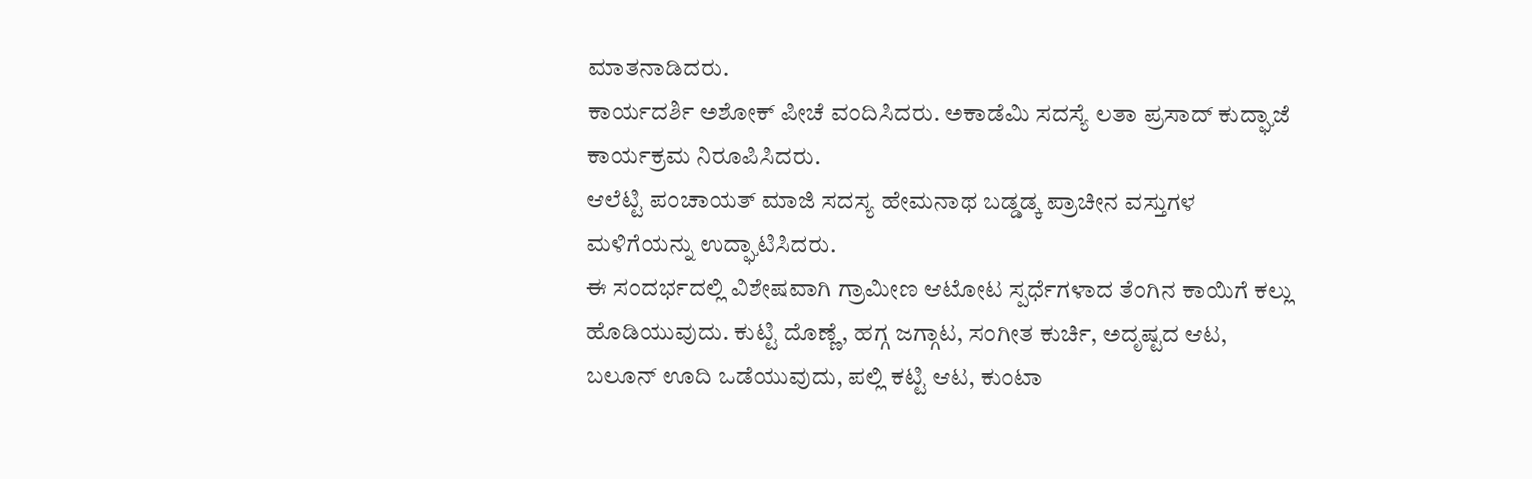ಮಾತನಾಡಿದರು.
ಕಾರ್ಯದರ್ಶಿ ಅಶೋಕ್ ಪೀಚೆ ವಂದಿಸಿದರು. ಅಕಾಡೆಮಿ ಸದಸ್ಯೆ ಲತಾ ಪ್ರಸಾದ್ ಕುದ್ಘಾಜೆ ಕಾರ್ಯಕ್ರಮ ನಿರೂಪಿಸಿದರು.
ಆಲೆಟ್ಟಿ ಪಂಚಾಯತ್ ಮಾಜಿ ಸದಸ್ಯ ಹೇಮನಾಥ ಬಡ್ಡಡ್ಕ ಪ್ರಾಚೀನ ವಸ್ತುಗಳ ಮಳಿಗೆಯನ್ನು ಉದ್ಘಾಟಿಸಿದರು.
ಈ ಸಂದರ್ಭದಲ್ಲಿ ವಿಶೇಷವಾಗಿ ಗ್ರಾಮೀಣ ಆಟೋಟ ಸ್ಪರ್ಧೆಗಳಾದ ತೆಂಗಿನ ಕಾಯಿಗೆ ಕಲ್ಲು ಹೊಡಿಯುವುದು. ಕುಟ್ಟಿ ದೊಣ್ಣೆ, ಹಗ್ಗ ಜಗ್ಗಾಟ, ಸಂಗೀತ ಕುರ್ಚಿ, ಅದೃಷ್ಟದ ಆಟ, ಬಲೂನ್ ಊದಿ ಒಡೆಯುವುದು, ಪಲ್ಲಿ ಕಟ್ಟಿ ಆಟ, ಕುಂಟಾ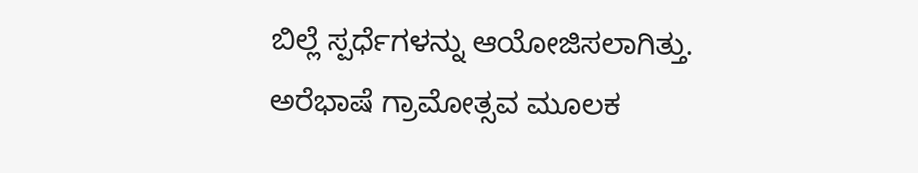ಬಿಲ್ಲೆ ಸ್ಪರ್ಧೆಗಳನ್ನು ಆಯೋಜಿಸಲಾಗಿತ್ತು.
ಅರೆಭಾಷೆ ಗ್ರಾಮೋತ್ಸವ ಮೂಲಕ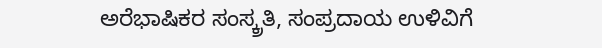ಅರೆಭಾಷಿಕರ ಸಂಸ್ಕ್ರತಿ, ಸಂಪ್ರದಾಯ ಉಳಿವಿಗೆ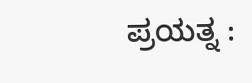ಪ್ರಯತ್ನ :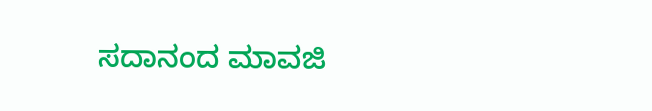ಸದಾನಂದ ಮಾವಜಿ